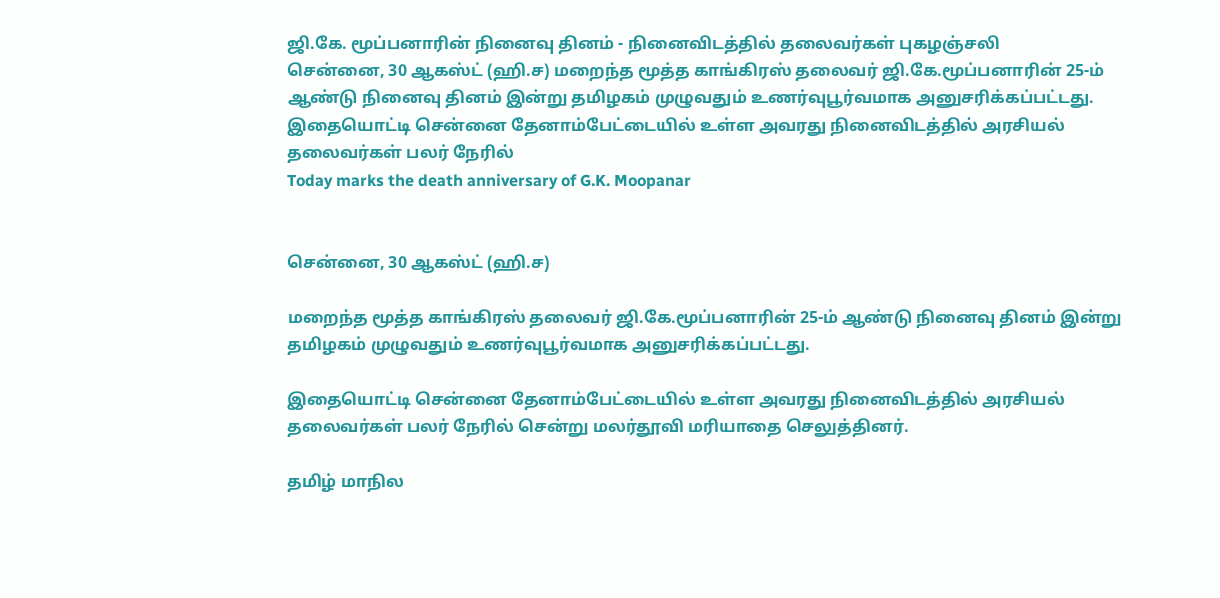ஜி.கே. மூப்பனாரின் நினைவு தினம் - நினைவிடத்தில் தலைவர்கள் புகழஞ்சலி
சென்னை, 30 ஆகஸ்ட் (ஹி.ச) மறைந்த மூத்த காங்கிரஸ் தலைவர் ஜி.கே.மூப்பனாரின் 25-ம் ஆண்டு நினைவு தினம் இன்று தமிழகம் முழுவதும் உணர்வுபூர்வமாக அனுசரிக்கப்பட்டது. இதையொட்டி சென்னை தேனாம்பேட்டையில் உள்ள அவரது நினைவிடத்தில் அரசியல் தலைவர்கள் பலர் நேரில்
Today marks the death anniversary of G.K. Moopanar


சென்னை, 30 ஆகஸ்ட் (ஹி.ச)

மறைந்த மூத்த காங்கிரஸ் தலைவர் ஜி.கே.மூப்பனாரின் 25-ம் ஆண்டு நினைவு தினம் இன்று தமிழகம் முழுவதும் உணர்வுபூர்வமாக அனுசரிக்கப்பட்டது.

இதையொட்டி சென்னை தேனாம்பேட்டையில் உள்ள அவரது நினைவிடத்தில் அரசியல் தலைவர்கள் பலர் நேரில் சென்று மலர்தூவி மரியாதை செலுத்தினர்.

தமிழ் மாநில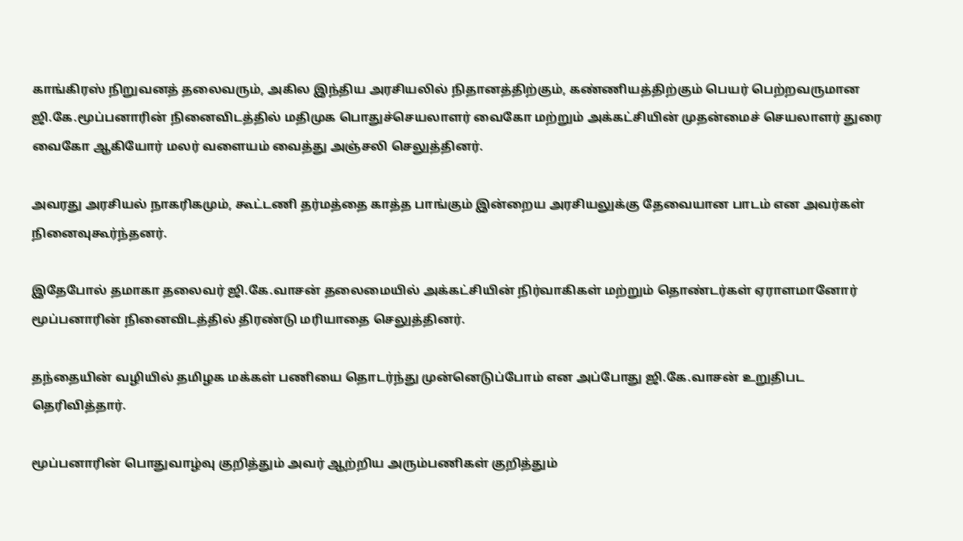காங்கிரஸ் நிறுவனத் தலைவரும், அகில இந்திய அரசியலில் நிதானத்திற்கும், கண்ணியத்திற்கும் பெயர் பெற்றவருமான ஜி.கே.மூப்பனாரின் நினைவிடத்தில் மதிமுக பொதுச்செயலாளர் வைகோ மற்றும் அக்கட்சியின் முதன்மைச் செயலாளர் துரை வைகோ ஆகியோர் மலர் வளையம் வைத்து அஞ்சலி செலுத்தினர்.

அவரது அரசியல் நாகரிகமும், கூட்டணி தர்மத்தை காத்த பாங்கும் இன்றைய அரசியலுக்கு தேவையான பாடம் என அவர்கள் நினைவுகூர்ந்தனர்.

இதேபோல் தமாகா தலைவர் ஜி.கே.வாசன் தலைமையில் அக்கட்சியின் நிர்வாகிகள் மற்றும் தொண்டர்கள் ஏராளமானோர் மூப்பனாரின் நினைவிடத்தில் திரண்டு மரியாதை செலுத்தினர்.

தந்தையின் வழியில் தமிழக மக்கள் பணியை தொடர்ந்து முன்னெடுப்போம் என அப்போது ஜி.கே.வாசன் உறுதிபட தெரிவித்தார்.

மூப்பனாரின் பொதுவாழ்வு குறித்தும் அவர் ஆற்றிய அரும்பணிகள் குறித்தும்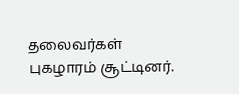தலைவர்கள் புகழாரம் சூட்டினர்.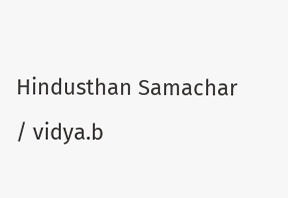Hindusthan Samachar / vidya.b